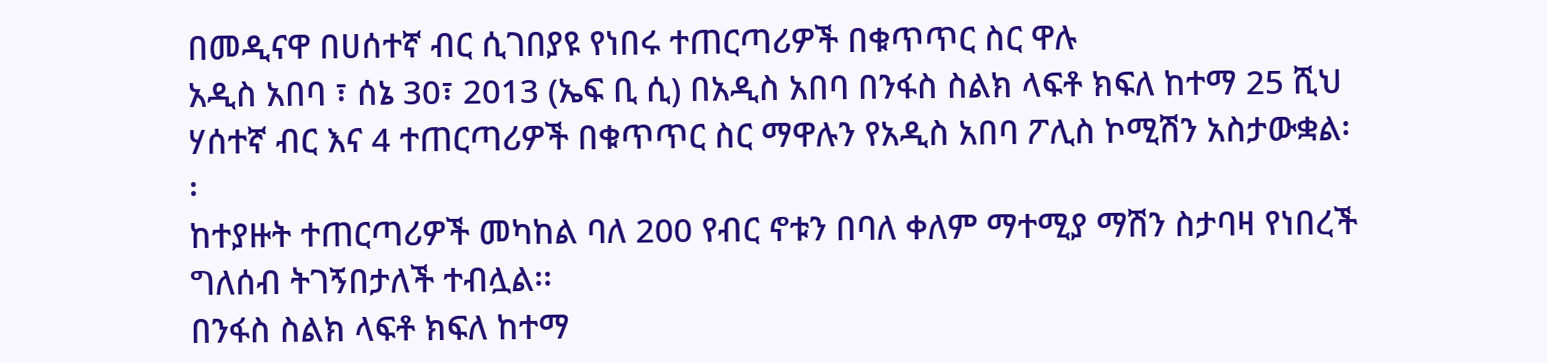በመዲናዋ በሀሰተኛ ብር ሲገበያዩ የነበሩ ተጠርጣሪዎች በቁጥጥር ስር ዋሉ
አዲስ አበባ ፣ ሰኔ 30፣ 2013 (ኤፍ ቢ ሲ) በአዲስ አበባ በንፋስ ስልክ ላፍቶ ክፍለ ከተማ 25 ሺህ ሃሰተኛ ብር እና 4 ተጠርጣሪዎች በቁጥጥር ስር ማዋሉን የአዲስ አበባ ፖሊስ ኮሚሽን አስታውቋል፡፡
ከተያዙት ተጠርጣሪዎች መካከል ባለ 200 የብር ኖቱን በባለ ቀለም ማተሚያ ማሽን ስታባዛ የነበረች ግለሰብ ትገኝበታለች ተብሏል፡፡
በንፋስ ስልክ ላፍቶ ክፍለ ከተማ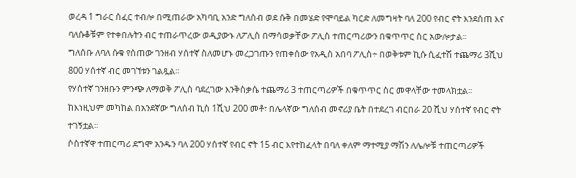ወረዳ 1 ግራር ሰፈር ተብሎ በሚጠራው አካባቢ አንድ ግለሰብ ወደ ሱቅ በመሄድ የሞባይል ካርድ ለመግዛት ባለ 200 የብር ኖት እንደሰጠ እና ባለሱቆቹም የተቀበሉትን ብር ተጠራጥረው ወዲያውኑ ለፖሊስ በማሳወቃቸው ፖሊስ ተጠርጣሪውን በቁጥጥር ስር አውሎታል፡፡
ግለሰቡ ለባለ ሱቁ የሰጠው ገንዘብ ሃሰተኛ ስለመሆኑ መረጋገጡን የጠቀሰው የአዲስ አበባ ፖሊስ÷ በወቅቱም ኪሱ ሲፈተሽ ተጨማሪ 3ሺህ 800 ሃሰተኛ ብር መገኘቱን ገልጿል፡፡
የሃሰተኛ ገንዘቡን ምንጭ ለማወቅ ፖሊስ ባደረገው እንቅስቃሴ ተጨማሪ 3 ተጠርጣሪዎች በቁጥጥር ስር መዋላቸው ተመላክቷል፡፡
ከእነዚህም መካከል በአንደኛው ግለሰብ ኪስ 1ሺህ 200 መቶ፣ በሌላኛው ግለሰብ መኖሪያ ቤት በተደረገ ብርበራ 20 ሺህ ሃሰተኛ የብር ኖት ተገኝቷል፡፡
ሶስተኛዋ ተጠርጣሪ ደግሞ አንዱን ባለ 200 ሃሰተኛ የብር ኖት 15 ብር እየተከፈላት በባለ ቀለም ማተሚያ ማሽን ለሌሎቹ ተጠርጣሪዎች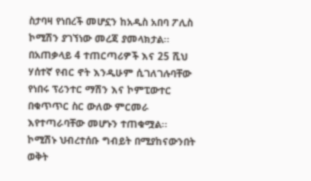ስታባዛ የነበረች መሆኗን ከአዲስ አበባ ፖሊስ ኮሚሽን ያገኘነው መረጃ ያመላክታል፡፡
በአጠቃላይ 4 ተጠርጣሪዎች እና 25 ሺህ ሃሰተኛ የብር ኖት እንዲሁም ሲገለገሉባቸው የነበሩ ፕሪንተር ማሽን እና ኮምፒውተር በቁጥጥር ስር ውለው ምርመራ እየተጣራባቸው መሆኑን ተጠቁሟል፡፡
ኮሚሽኑ ህብረተሰቡ ግብይት በሚያከናውንበት ወቅት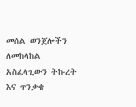መሰል ወንጀሎችን ለመከላከል አስፈላጊውን ትኩረት እና ጥንቃቄ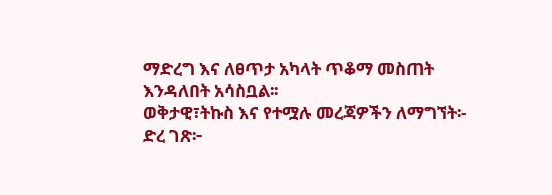ማድረግ እና ለፀጥታ አካላት ጥቆማ መስጠት እንዳለበት አሳስቧል፡፡
ወቅታዊ፣ትኩስ እና የተሟሉ መረጃዎችን ለማግኘት፡-
ድረ ገጽ፦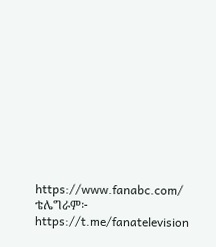https://www.fanabc.com/
ቴሌግራም፦ https://t.me/fanatelevision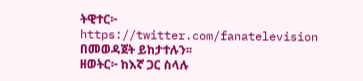ትዊተር፦ https://twitter.com/fanatelevision በመወዳጀት ይከታተሉን፡፡
ዘወትር፦ ከእኛ ጋር ስላሉ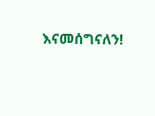እናመሰግናለን!